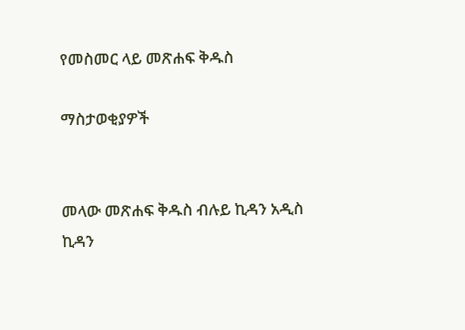የመስመር ላይ መጽሐፍ ቅዱስ

ማስታወቂያዎች


መላው መጽሐፍ ቅዱስ ብሉይ ኪዳን አዲስ ኪዳን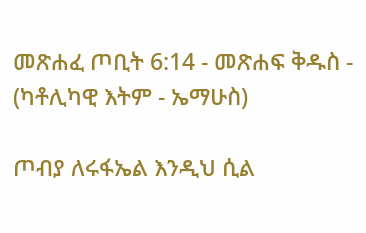መጽሐፈ ጦቢት 6:14 - መጽሐፍ ቅዱስ - (ካቶሊካዊ እትም - ኤማሁስ)

ጦብያ ለሩፋኤል እንዲህ ሲል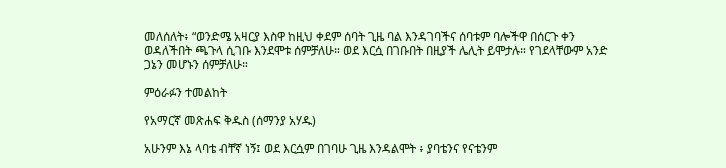መለሰለት፥ “ወንድሜ አዛርያ እስዋ ከዚህ ቀደም ሰባት ጊዜ ባል እንዳገባችና ሰባቱም ባሎችዋ በሰርጉ ቀን ወዳለችበት ጫጉላ ሲገቡ እንደሞቱ ሰምቻለሁ። ወደ እርሷ በገቡበት በዚያች ሌሊት ይሞታሉ። የገደላቸውም አንድ ጋኔን መሆኑን ሰምቻለሁ።

ምዕራፉን ተመልከት

የአማርኛ መጽሐፍ ቅዱስ (ሰማንያ አሃዱ)

አሁንም እኔ ላባቴ ብቸኛ ነኝ፤ ወደ እርሷም በገባሁ ጊዜ እንዳልሞት ፥ ያባቴንና የናቴንም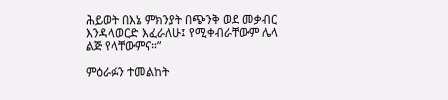ሕይወት በእኔ ምክንያት በጭንቅ ወደ መቃብር እንዳላወርድ እፈራለሁ፤ የሚቀብራቸውም ሌላ ልጅ የላቸውምና።”

ምዕራፉን ተመልከት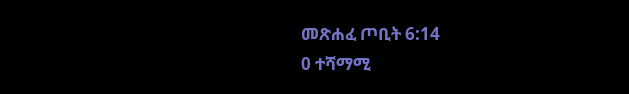መጽሐፈ ጦቢት 6:14
0 ተሻማሚ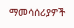ማመሳሰሪያዎች